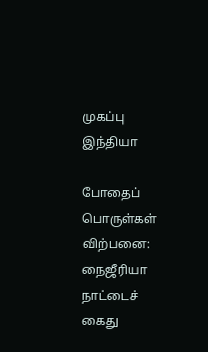முகப்பு
இந்தியா

போதைப் பொருள்கள் விற்பனை: நைஜீரியா நாட்டைச் கைது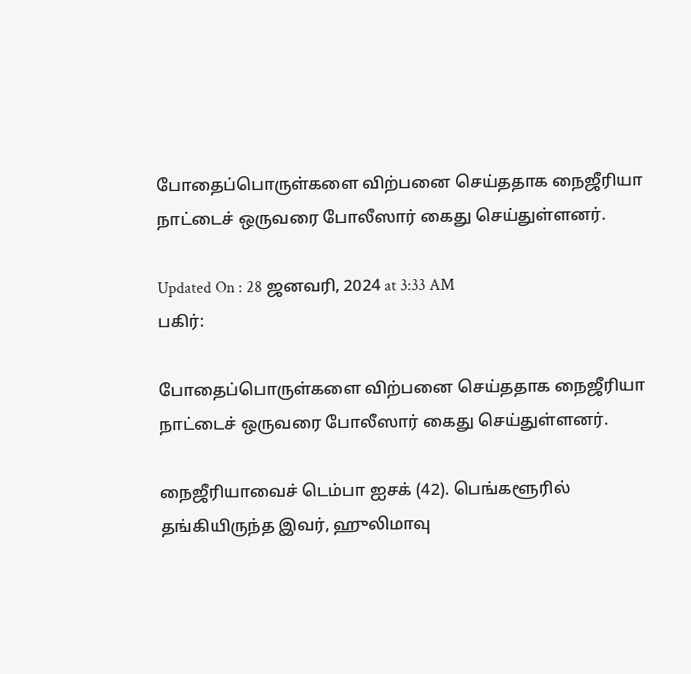போதைப்பொருள்களை விற்பனை செய்ததாக நைஜீரியா நாட்டைச் ஒருவரை போலீஸார் கைது செய்துள்ளனர்.

Updated On : 28 ஜனவரி, 2024 at 3:33 AM
பகிர்:

போதைப்பொருள்களை விற்பனை செய்ததாக நைஜீரியா நாட்டைச் ஒருவரை போலீஸார் கைது செய்துள்ளனர்.

நைஜீரியாவைச் டெம்பா ஐசக் (42). பெங்களூரில் தங்கியிருந்த இவர், ஹுலிமாவு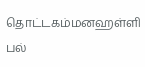தொட்டகம்மனஹள்ளி பல்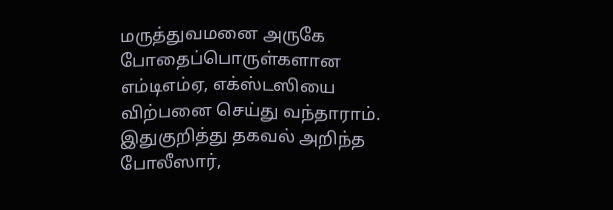மருத்துவமனை அருகே போதைப்பொருள்களான எம்டிஎம்ஏ, எக்ஸ்டஸியை விற்பனை செய்து வந்தாராம். இதுகுறித்து தகவல் அறிந்த போலீஸார்,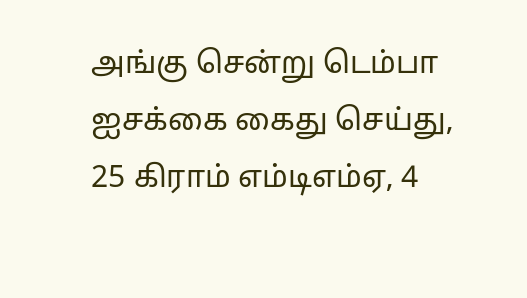அங்கு சென்று டெம்பா ஐசக்கை கைது செய்து, 25 கிராம் எம்டிஎம்ஏ, 4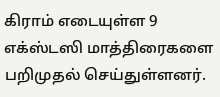கிராம் எடையுள்ள 9 எக்ஸ்டஸி மாத்திரைகளை பறிமுதல் செய்துள்ளனர்.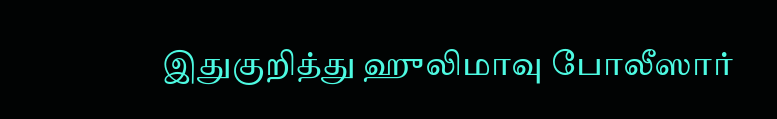இதுகுறித்து ஹுலிமாவு போலீஸார்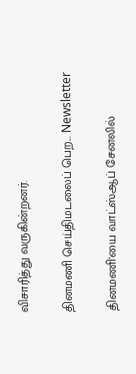விசாரித்து வருகின்றனர்.

தினமணி செய்திமடலைப் பெற... Newsletter

தினமணி'யை வாட்ஸ்ஆப் சேனலில்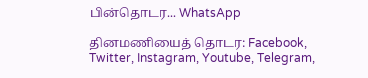பின்தொடர... WhatsApp

தினமணியைத் தொடர: Facebook, Twitter, Instagram, Youtube, Telegram,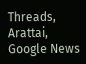Threads, Arattai, Google News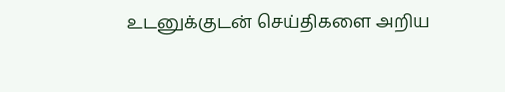உடனுக்குடன் செய்திகளை அறிய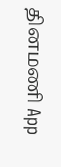தினமணி App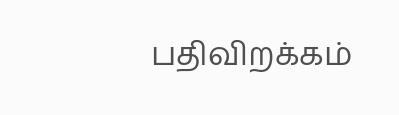பதிவிறக்கம்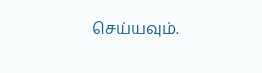செய்யவும்.